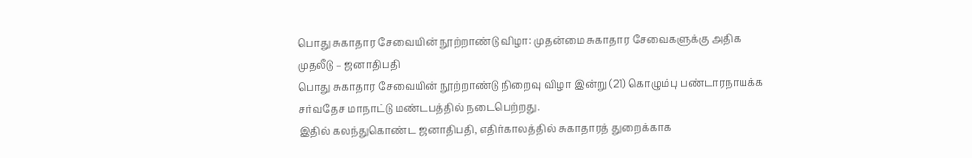பொது சுகாதார சேவையின் நூற்றாண்டு விழா: முதன்மை சுகாதார சேவைகளுக்கு அதிக முதலீடு – ஜனாதிபதி
பொது சுகாதார சேவையின் நூற்றாண்டு நிறைவு விழா இன்று (21) கொழும்பு பண்டாரநாயக்க சர்வதேச மாநாட்டு மண்டபத்தில் நடைபெற்றது.
இதில் கலந்துகொண்ட ஜனாதிபதி, எதிர்காலத்தில் சுகாதாரத் துறைக்காக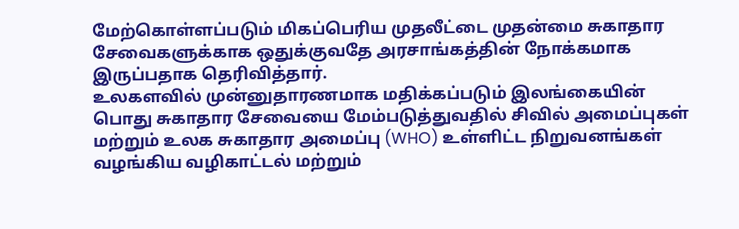மேற்கொள்ளப்படும் மிகப்பெரிய முதலீட்டை முதன்மை சுகாதார சேவைகளுக்காக ஒதுக்குவதே அரசாங்கத்தின் நோக்கமாக இருப்பதாக தெரிவித்தார்.
உலகளவில் முன்னுதாரணமாக மதிக்கப்படும் இலங்கையின் பொது சுகாதார சேவையை மேம்படுத்துவதில் சிவில் அமைப்புகள் மற்றும் உலக சுகாதார அமைப்பு (WHO) உள்ளிட்ட நிறுவனங்கள் வழங்கிய வழிகாட்டல் மற்றும்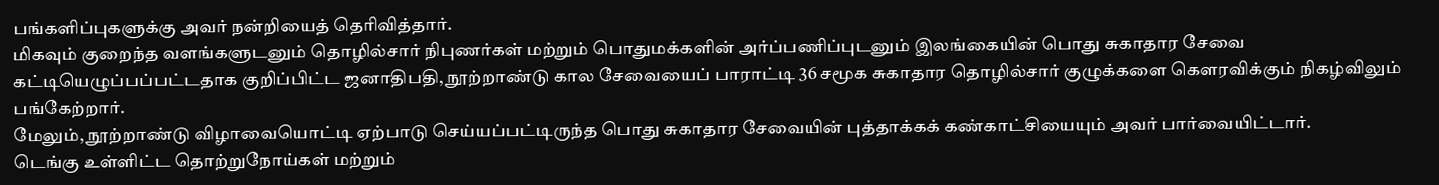பங்களிப்புகளுக்கு அவர் நன்றியைத் தெரிவித்தார்.
மிகவும் குறைந்த வளங்களுடனும் தொழில்சார் நிபுணர்கள் மற்றும் பொதுமக்களின் அர்ப்பணிப்புடனும் இலங்கையின் பொது சுகாதார சேவை கட்டியெழுப்பப்பட்டதாக குறிப்பிட்ட ஜனாதிபதி, நூற்றாண்டு கால சேவையைப் பாராட்டி 36 சமூக சுகாதார தொழில்சார் குழுக்களை கௌரவிக்கும் நிகழ்விலும் பங்கேற்றார்.
மேலும், நூற்றாண்டு விழாவையொட்டி ஏற்பாடு செய்யப்பட்டிருந்த பொது சுகாதார சேவையின் புத்தாக்கக் கண்காட்சியையும் அவர் பார்வையிட்டார்.
டெங்கு உள்ளிட்ட தொற்றுநோய்கள் மற்றும்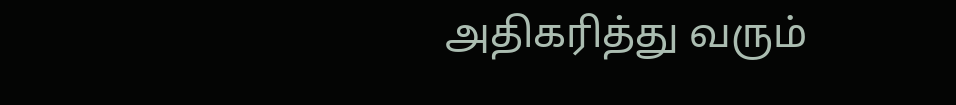அதிகரித்து வரும்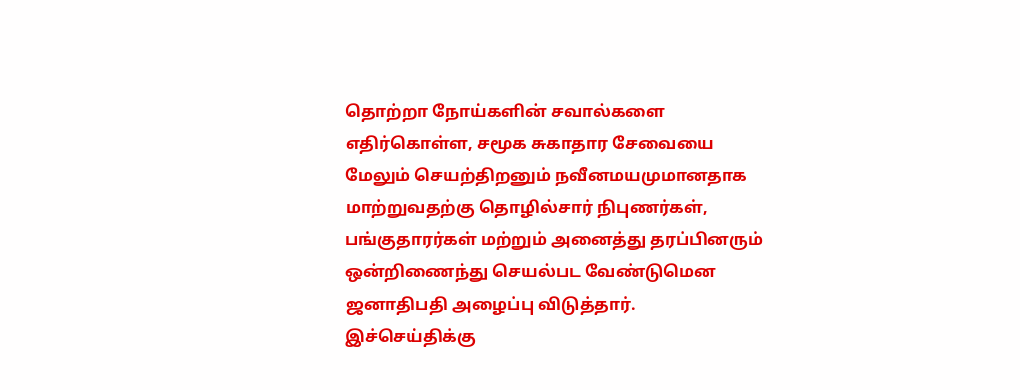தொற்றா நோய்களின் சவால்களை எதிர்கொள்ள, சமூக சுகாதார சேவையை மேலும் செயற்திறனும் நவீனமயமுமானதாக மாற்றுவதற்கு தொழில்சார் நிபுணர்கள், பங்குதாரர்கள் மற்றும் அனைத்து தரப்பினரும் ஒன்றிணைந்து செயல்பட வேண்டுமென ஜனாதிபதி அழைப்பு விடுத்தார்.
இச்செய்திக்கு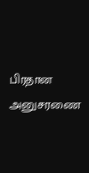பிரதான அனுசரணை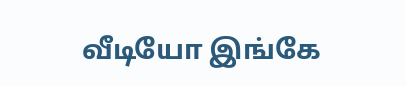வீடியோ இங்கே